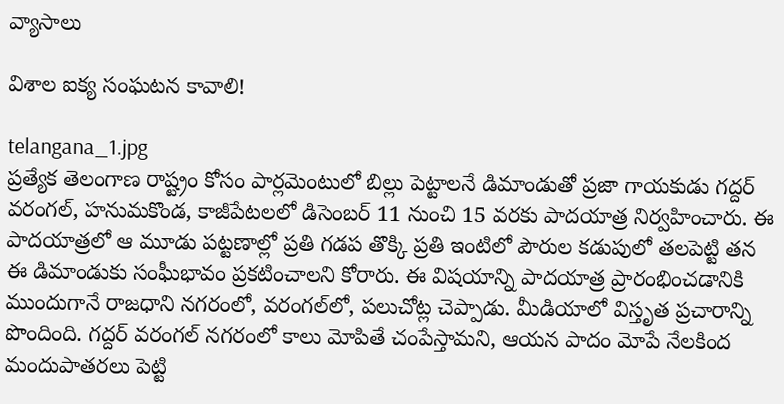వ్యాసాలు

విశాల ఐక్య సంఘటన కావాలి!

telangana_1.jpg
ప్రత్యేక తెలంగాణ రాష్ట్రం కోసం పార్లమెంటులో బిల్లు పెట్టాలనే డిమాండుతో ప్రజా గాయకుడు గద్దర్‌ వరంగల్‌, హనుమకొండ, కాజీపేటలలో డిసెంబర్‌ 11 నుంచి 15 వరకు పాదయాత్ర నిర్వహించారు. ఈ పాదయాత్రలో ఆ మూడు పట్టణాల్లో ప్రతి గడప తొక్కి ప్రతి ఇంటిలో పౌరుల కడుపులో తలపెట్టి తన ఈ డిమాండుకు సంఘీభావం ప్రకటించాలని కోరారు. ఈ విషయాన్ని పాదయాత్ర ప్రారంభించడానికి ముందుగానే రాజధాని నగరంలో, వరంగల్‌లో, పలుచోట్ల చెప్పాడు. మీడియాలో విస్తృత ప్రచారాన్ని పొందింది. గద్దర్‌ వరంగల్‌ నగరంలో కాలు మోపితే చంపేస్తామని, ఆయన పాదం మోపే నేలకింద మందుపాతరలు పెట్టి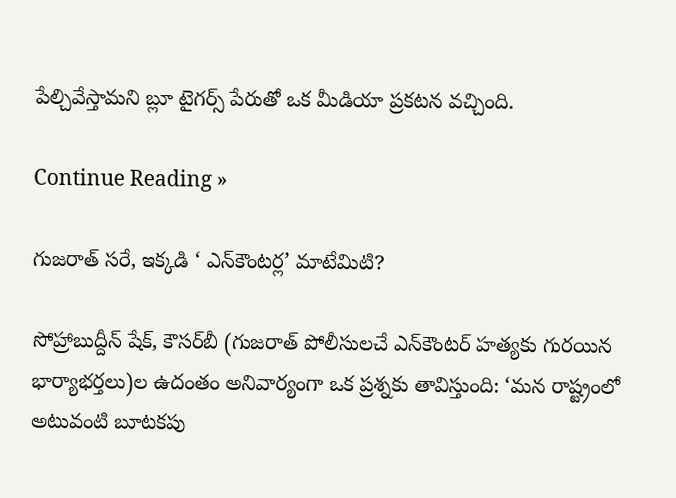పేల్చివేస్తామని బ్లూ టైగర్స్‌ పేరుతో ఒక మీడియా ప్రకటన వచ్చింది.

Continue Reading »

గుజరాత్‌ సరే, ఇక్కడి ‘ ఎన్‌కౌంటర్ల’ మాటేమిటి?

సోహ్రాబుద్దీన్‌ షేక్‌, కౌసర్‌బీ (గుజరాత్‌ పోలీసులచే ఎన్‌కౌంటర్‌ హత్యకు గురయిన భార్యాభర్తలు)ల ఉదంతం అనివార్యంగా ఒక ప్రశ్నకు తావిస్తుంది: ‘మన రాష్ట్రంలో అటువంటి బూటకపు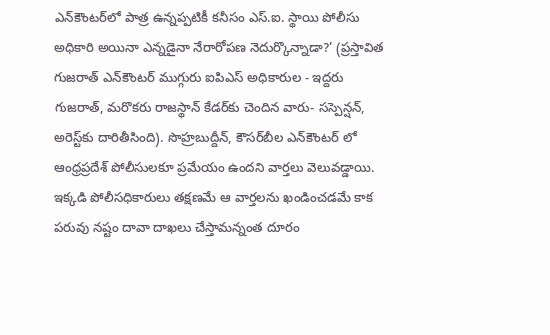ఎన్‌కౌంటర్‌లో పాత్ర ఉన్నప్పటికీ కనీసం ఎస్‌.ఐ. స్థాయి పోలీసు అధికారి అయినా ఎన్నడైనా నేరారోపణ నెదుర్కొన్నాడా?’ (ప్రస్తావిత గుజరాత్‌ ఎన్‌కౌంటర్‌ ముగ్గురు ఐపిఎస్‌ అధికారుల - ఇద్దరు గుజరాత్‌, మరొకరు రాజస్థాన్‌ కేడర్‌కు చెందిన వారు- సస్పెన్షన్‌, అరెస్ట్‌కు దారితీసింది). సొహ్రబుద్దీన్‌, కౌసర్‌బీల ఎన్‌కౌంటర్‌ లో ఆంధ్రప్రదేశ్‌ పోలీసులకూ ప్రమేయం ఉందని వార్తలు వెలువడ్డాయి. ఇక్కడి పోలీసధికారులు తక్షణమే ఆ వార్తలను ఖండించడమే కాక పరువు నష్టం దావా దాఖలు చేస్తామన్నంత దూరం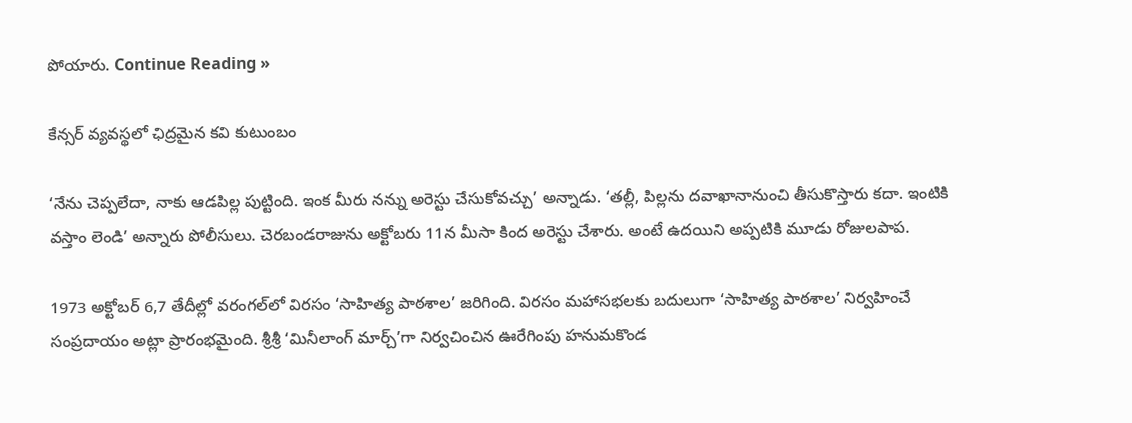పోయారు. Continue Reading »

కేన్సర్ వ్యవస్థలో ఛిద్రమైన కవి కుటుంబం

‘నేను చెప్పలేదా, నాకు ఆడపిల్ల పుట్టింది. ఇంక మీరు నన్ను అరెస్టు చేసుకోవచ్చు’ అన్నాడు. ‘తల్లీ, పిల్లను దవాఖానానుంచి తీసుకొస్తారు కదా. ఇంటికి వస్తాం లెండి’ అన్నారు పోలీసులు. చెరబండరాజును అక్టోబరు 11న మీసా కింద అరెస్టు చేశారు. అంటే ఉదయిని అప్పటికి మూడు రోజులపాప.

1973 అక్టోబర్ 6,7 తేదీల్లో వరంగల్‌లో విరసం ‘సాహిత్య పాఠశాల’ జరిగింది. విరసం మహాసభలకు బదులుగా ‘సాహిత్య పాఠశాల’ నిర్వహించే సంప్రదాయం అట్లా ప్రారంభమైంది. శ్రీశ్రీ ‘మినీలాంగ్ మార్చ్’గా నిర్వచించిన ఊరేగింపు హనుమకొండ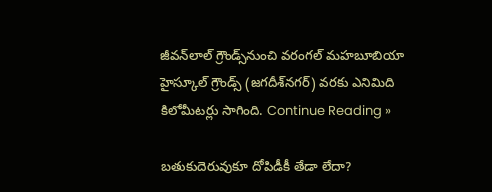జీవన్‌లాల్ గ్రౌండ్స్‌నుంచి వరంగల్ మహబూబియా హైస్కూల్ గ్రౌండ్స్ (జగదీశ్‌నగర్) వరకు ఎనిమిది కిలోమీటర్లు సాగింది. Continue Reading »

బతుకుదెరువుకూ దోపిడీకీ తేడా లేదా?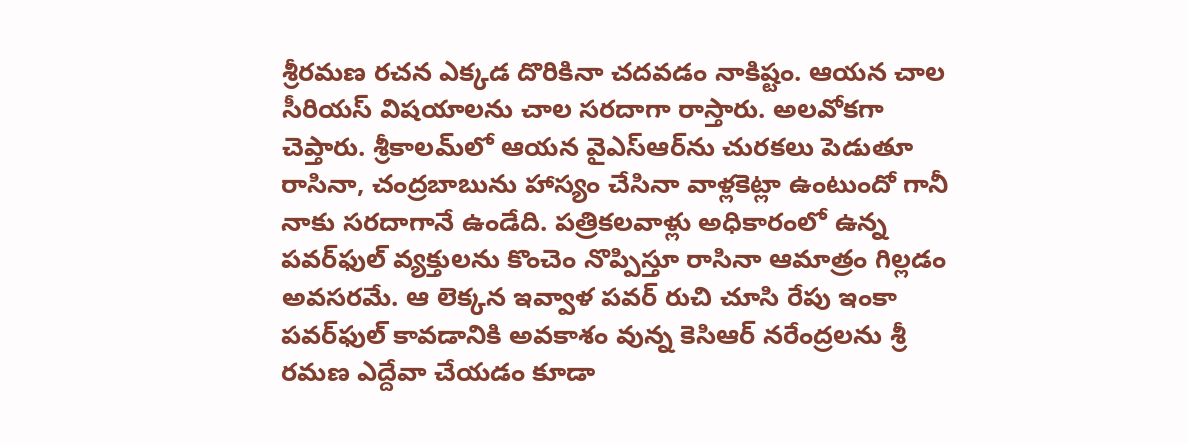శ్రీరమణ రచన ఎక్కడ దొరికినా చదవడం నాకిష్టం. ఆయన చాల సీరియస్ విషయాలను చాల సరదాగా రాస్తారు. అలవోకగా చెప్తారు. శ్రీకాలమ్‌లో ఆయన వైఎస్ఆర్‌ను చురకలు పెడుతూ రాసినా, చంద్రబాబును హాస్యం చేసినా వాళ్లకెట్లా ఉంటుందో గానీ నాకు సరదాగానే ఉండేది. పత్రికలవాళ్లు అధికారంలో ఉన్న పవర్‌ఫుల్ వ్యక్తులను కొంచెం నొప్పిస్తూ రాసినా ఆమాత్రం గిల్లడం అవసరమే. ఆ లెక్కన ఇవ్వాళ పవర్ రుచి చూసి రేపు ఇంకా పవర్‌ఫుల్ కావడానికి అవకాశం వున్న కెసిఆర్ నరేంద్రలను శ్రీ రమణ ఎద్దేవా చేయడం కూడా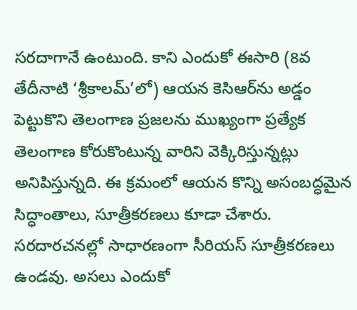సరదాగానే ఉంటుంది. కాని ఎందుకో ఈసారి (8వ తేదీనాటి ‘శ్రీకాలమ్’లో) ఆయన కెసిఆర్‌ను అడ్డం పెట్టుకొని తెలంగాణ ప్రజలను ముఖ్యంగా ప్రత్యేక తెలంగాణ కోరుకొంటున్న వారిని వెక్కిరిస్తున్నట్లు అనిపిస్తున్నది. ఈ క్రమంలో ఆయన కొన్ని అసంబద్ధమైన సిద్ధాంతాలు, సూత్రీకరణలు కూడా చేశారు. సరదారచనల్లో సాధారణంగా సీరియస్ సూత్రీకరణలు ఉండవు. అసలు ఎందుకో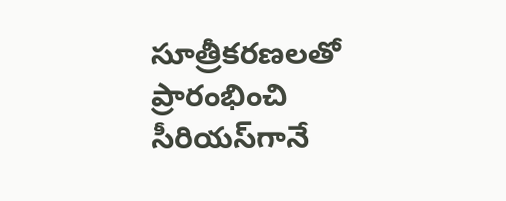సూత్రీకరణలతో ప్రారంభించి సీరియస్‌గానే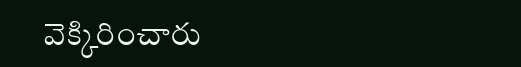వెక్కిరించారు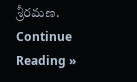శ్రీరమణ. Continue Reading »